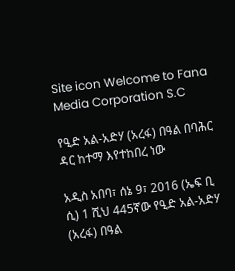Site icon Welcome to Fana Media Corporation S.C

የዒድ አል-አድሃ (አረፋ) በዓል በባሕር ዳር ከተማ እየተከበረ ነው

አዲስ አበባ፣ ሰኔ 9፣ 2016 (ኤፍ ቢ ሲ) 1 ሺህ 445ኛው የዒድ አል-አድሃ (አረፋ) በዓል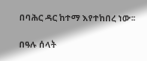በባሕር ዳር ከተማ እየተከበረ ነው፡፡

በዓሉ ሰላት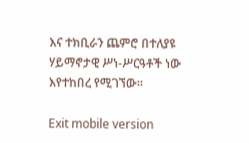እና ተክቢራን ጨምሮ በተለያዩ ሃይማኖታዊ ሥነ-ሥርዓቶች ነው እየተከበረ የሚገኘው፡፡

Exit mobile version